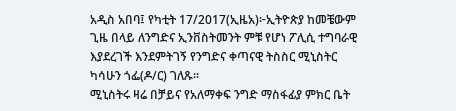አዲስ አበባ፤ የካቲት 17/2017(ኢዜአ)፦ኢትዮጵያ ከመቼውም ጊዜ በላይ ለንግድና ኢንቨስትመንት ምቹ የሆነ ፖሊሲ ተግባራዊ እያደረገች እንደምትገኝ የንግድና ቀጣናዊ ትስስር ሚኒስትር ካሳሁን ጎፌ(ዶ/ር) ገለጹ።
ሚኒስትሩ ዛሬ በቻይና የአለማቀፍ ንግድ ማስፋፊያ ምክር ቤት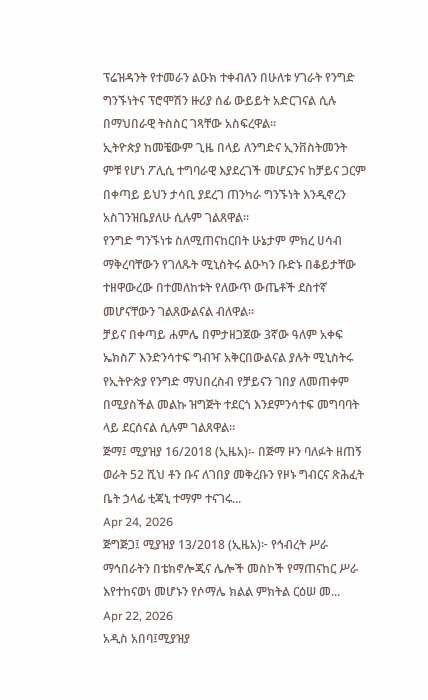ፕሬዝዳንት የተመራን ልዑክ ተቀብለን በሁለቱ ሃገራት የንግድ ግንኙነትና ፕሮሞሽን ዙሪያ ሰፊ ውይይት አድርገናል ሲሉ በማህበራዊ ትስስር ገጻቸው አስፍረዋል።
ኢትዮጵያ ከመቼውም ጊዜ በላይ ለንግድና ኢንቨስትመንት ምቹ የሆነ ፖሊሲ ተግባራዊ እያደረገች መሆኗንና ከቻይና ጋርም በቀጣይ ይህን ታሳቢ ያደረገ ጠንካራ ግንኙነት እንዲኖረን አስገንዝቤያለሁ ሲሉም ገልጸዋል።
የንግድ ግንኙነቱ ስለሚጠናከርበት ሁኔታም ምክረ ሀሳብ ማቅረባቸውን የገለጹት ሚኒስትሩ ልዑካን ቡድኑ በቆይታቸው ተዘዋውረው በተመለከቱት የለውጥ ውጤቶች ደስተኛ መሆናቸውን ገልጸውልናል ብለዋል።
ቻይና በቀጣይ ሐምሌ በምታዘጋጀው 3ኛው ዓለም አቀፍ ኤክስፖ እንድንሳተፍ ግብዣ አቅርበውልናል ያሉት ሚኒስትሩ የኢትዮጵያ የንግድ ማህበረስብ የቻይናን ገበያ ለመጠቀም በሚያስችል መልኩ ዝግጅት ተደርጎ እንደምንሳተፍ መግባባት ላይ ደርሰናል ሲሉም ገልጸዋል።
ጅማ፤ ሚያዝያ 16/2018 (ኢዜአ)፡- በጅማ ዞን ባለፉት ዘጠኝ ወራት 52 ሺህ ቶን ቡና ለገበያ መቅረቡን የዞኑ ግብርና ጽሕፈት ቤት ኃላፊ ቲጃኒ ተማም ተናገሩ...
Apr 24, 2026
ጅግጅጋ፤ ሚያዝያ 13/2018 (ኢዜአ)፦ የኅብረት ሥራ ማኅበራትን በቴክኖሎጂና ሌሎች መስኮች የማጠናከር ሥራ እየተከናወነ መሆኑን የሶማሌ ክልል ምክትል ርዕሠ መ...
Apr 22, 2026
አዲስ አበባ፤ሚያዝያ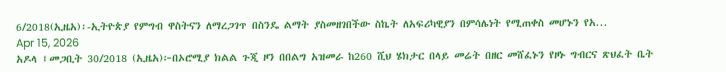6/2018(ኢዜአ)፡-ኢትዮጵያ የምግብ ዋስትናን ለማረጋገጥ በስንዴ ልማት ያስመዘገበችው ስኬት ለአፍሪካዊያን በምሳሌነት የሚጠቀስ መሆኑን የአ...
Apr 15, 2026
አዶላ ፤መጋቢት 30/2018 (ኢዜአ)፦በኦሮሚያ ክልል ጉጂ ዞን በበልግ አዝመራ ከ260 ሺህ ሄክታር በላይ መሬት በዘር መሸፈኑን የዞኑ ግብርና ጽህፈት ቤት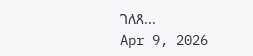ገለጸ...
Apr 9, 2026